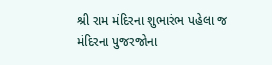શ્રી રામ મંદિરના શુભારંભ પહેલા જ મંદિરના પુજરજોના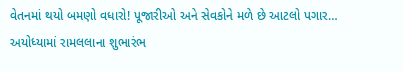વેતનમાં થયો બમણો વધારો! પૂજારીઓ અને સેવકોને મળે છે આટલો પગાર…
અયોધ્યામાં રામલલાના શુભારંભ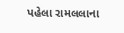પહેલા રામલલાના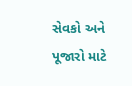સેવકો અને પૂજારો માટે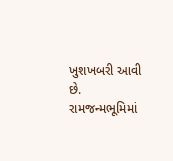ખુશખબરી આવી છે. રામજન્મભૂમિમાં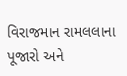વિરાજમાન રામલલાના પૂજારો અને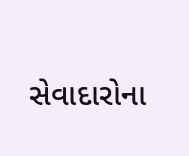સેવાદારોના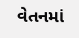વેતનમાં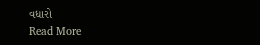વધારો
Read More